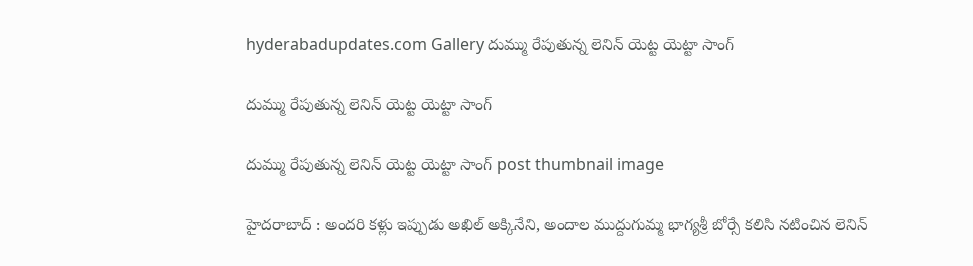hyderabadupdates.com Gallery దుమ్ము రేపుతున్న లెనిన్ యెట్ట యెట్టా సాంగ్

దుమ్ము రేపుతున్న లెనిన్ యెట్ట యెట్టా సాంగ్

దుమ్ము రేపుతున్న లెనిన్ యెట్ట యెట్టా సాంగ్ post thumbnail image

హైద‌రాబాద్ : అంద‌రి క‌ళ్లు ఇప్పుడు అఖిల్ అక్కినేని, అందాల ముద్దుగుమ్మ భాగ్య‌శ్రీ బోర్సే క‌లిసి న‌టించిన లెనిన్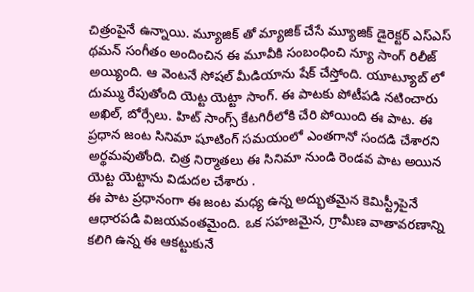చిత్రంపైనే ఉన్నాయి. మ్యూజిక్ తో మ్యాజిక్ చేసే మ్యూజిక్ డైరెక్ట‌ర్ ఎస్ఎస్ థ‌మ‌న్ సంగీతం అందించిన ఈ మూవీకి సంబంధించి న్యూ సాంగ్ రిలీజ్ అయ్యింది. ఆ వెంట‌నే సోష‌ల్ మీడియాను షేక్ చేస్తోంది. యూట్యూబ్ లో దుమ్ము రేపుతోంది యెట్ట యెట్టా సాంగ్. ఈ పాట‌కు పోటీప‌డి న‌టించారు అఖిల్, బోర్సేలు. హిట్ సాంగ్స్ కేట‌గిరీలోకి చేరి పోయింది ఈ పాట‌. ఈ ప్రధాన జంట సినిమా షూటింగ్ సమయంలో ఎంతగానో సందడి చేశారని అర్థమవుతోంది. చిత్ర నిర్మాతలు ఈ సినిమా నుండి రెండవ పాట అయిన యెట్ట యెట్టాను విడుదల చేశారు .
ఈ పాట ప్రధానంగా ఈ జంట మధ్య ఉన్న అద్భుతమైన కెమిస్ట్రీపైనే ఆధారపడి విజయవంతమైంది. ఒక సహజమైన, గ్రామీణ వాతావరణాన్ని కలిగి ఉన్న ఈ ఆకట్టుకునే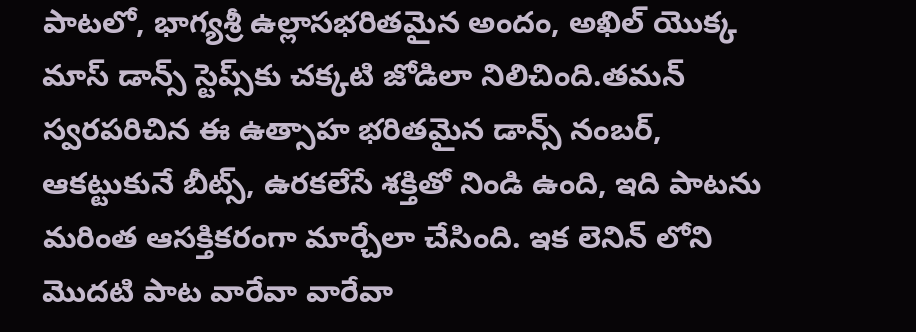పాటలో, భాగ్యశ్రీ ఉల్లాసభరితమైన అందం, అఖిల్ యొక్క మాస్ డాన్స్ స్టెప్స్‌కు చక్కటి జోడిలా నిలిచింది.తమన్ స్వరపరిచిన ఈ ఉత్సాహ భరితమైన డాన్స్ నంబర్, ఆకట్టుకునే బీట్స్, ఉరకలేసే శక్తితో నిండి ఉంది, ఇది పాటను మరింత ఆసక్తికరంగా మార్చేలా చేసింది. ఇక లెనిన్ లోని మొద‌టి పాట వారేవా వారేవా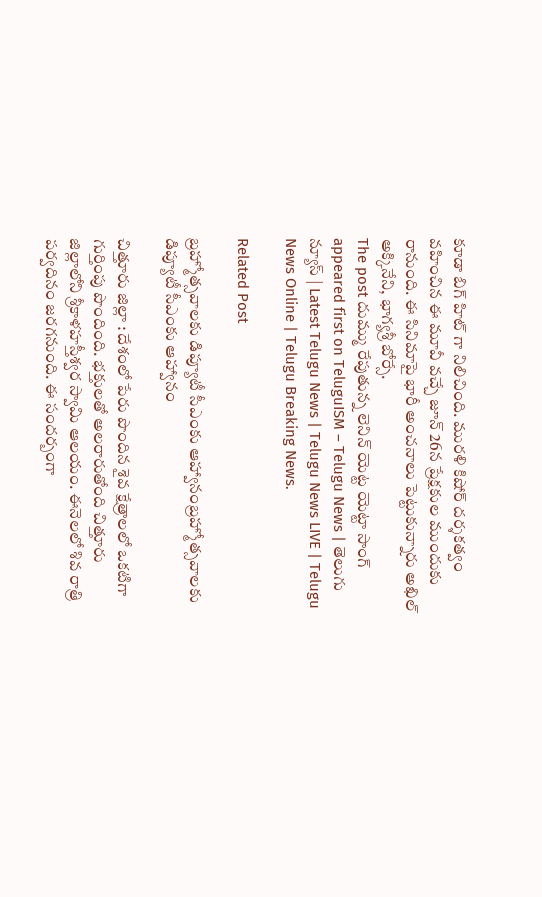కూడా బిగ్ హిట్ గా నిలిచింది. ముర‌ళి కిషోర్ ద‌ర్శ‌క‌త్వం వహించిన ఈ మూవీ వ‌చ్చే జూన్ 26న ప్రేక్ష‌కుల ముందుకు రానుంది. ఈ సినిమాపై భారీ అంచ‌నాలు పెట్టుకున్నారు అఖిల్ అక్కినేని, భాగ్య‌శ్రీ బోర్సే.
The post దుమ్ము రేపుతున్న లెనిన్ యెట్ట యెట్టా సాంగ్ appeared first on TeluguISM – Telugu News | తెలుగు న్యూస్ | Latest Telugu News | Telugu News LIVE | Telugu News Online | Telugu Breaking News.

Related Post

బ్ర‌హ్మోత్స‌వాల‌కు డిప్యూటీ సీఎంకు ఆహ్వానంబ్ర‌హ్మోత్స‌వాల‌కు డిప్యూటీ సీఎంకు ఆహ్వానం

చిత్తూరు జిల్లా : దేశంలో పేరు పొందిన శైవ క్షేత్రాల‌లో ఒక‌టిగా గుర్తింపు పొందింది. భ‌క్తుల‌తో అల‌రారుతోంది చిత్తూరు జిల్లాలోని శ్రీకాళహస్తీశ్వర స్వామి ఆల‌యం. ఈనెల‌లో శివ రాత్రి ప‌ర్వ‌దినం జ‌ర‌గ‌నుంది. ఈ సంద‌ర్బంగా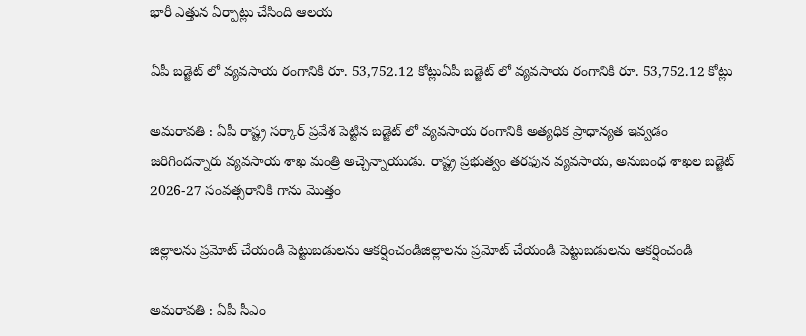భారీ ఎత్తున ఏర్పాట్లు చేసింది ఆల‌య

ఏపీ బ‌డ్జెట్ లో వ్య‌వ‌సాయ రంగానికి రూ. 53,752.12 కోట్లుఏపీ బ‌డ్జెట్ లో వ్య‌వ‌సాయ రంగానికి రూ. 53,752.12 కోట్లు

అమ‌రావ‌తి : ఏపీ రాష్ట్ర స‌ర్కార్ ప్ర‌వేశ పెట్టిన బ‌డ్జెట్ లో వ్య‌వసాయ రంగానికి అత్య‌ధిక ప్రాధాన్య‌త ఇవ్వ‌డం జ‌రిగింద‌న్నారు వ్య‌వ‌సాయ శాఖ మంత్రి అచ్చెన్నాయుడు. రాష్ట్ర ప్రభుత్వం తరఫున వ్యవసాయ‌, అనుబంధ శాఖల బడ్జెట్ 2026-27 సంవత్సరానికి గాను మొత్తం

జిల్లాలను ప్రమోట్ చేయండి పెట్టుబడులను ఆకర్షించండిజిల్లాలను ప్రమోట్ చేయండి పెట్టుబడులను ఆకర్షించండి

అమరావతి : ఏపీ సీఎం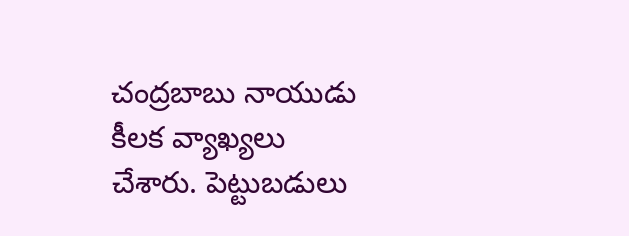చంద్ర‌బాబు నాయుడు కీల‌క వ్యాఖ్య‌లు చేశారు. పెట్టుబడులు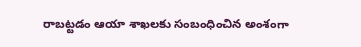రాబట్టడం ఆయా శాఖలకు సంబంధించిన అంశంగా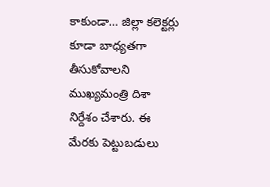కాకుండా… జిల్లా కలెక్టర్లు కూడా బాధ్యతగా తీసుకోవాలని ముఖ్యమంత్రి దిశా నిర్దేశం చేశారు. ఈ మేరకు పెట్టుబడులు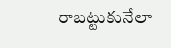రాబట్టుకునేలా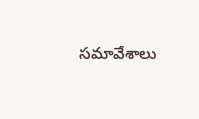సమావేశాలు